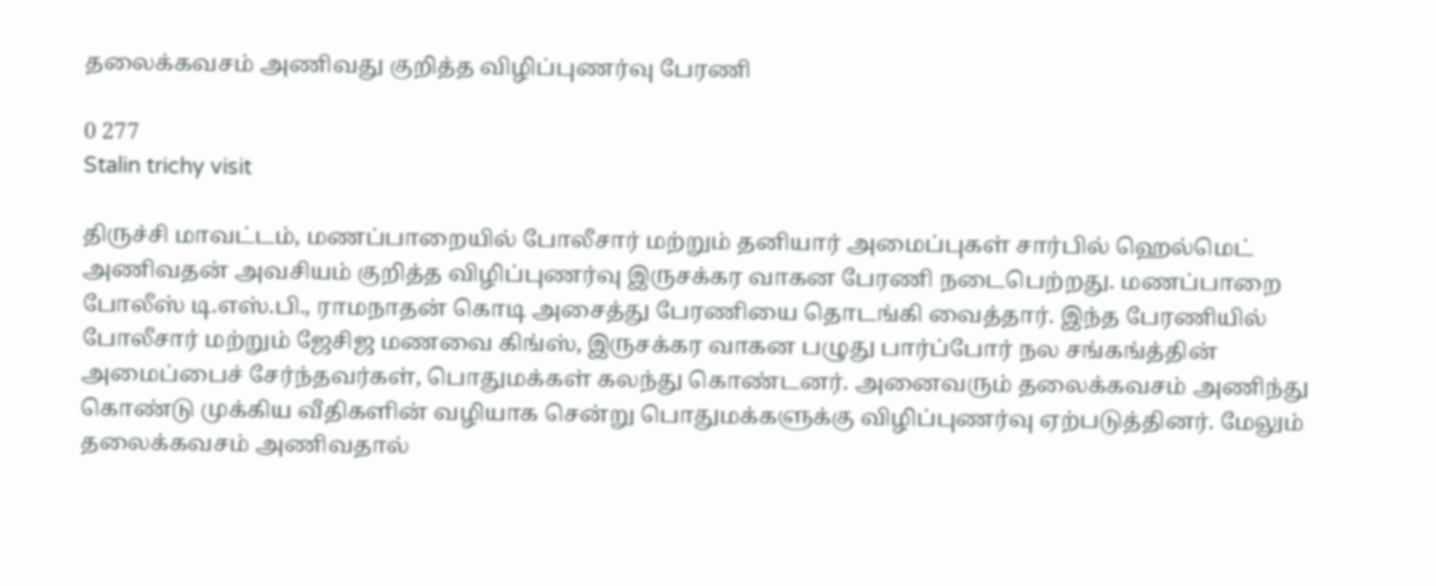தலைக்கவசம் அணிவது குறித்த விழிப்புணர்வு பேரணி

0 277
Stalin trichy visit

திருச்சி மாவட்டம், மணப்பாறையில் போலீசார் மற்றும் தனியார் அமைப்புகள் சார்பில் ஹெல்மெட் அணிவதன் அவசியம் குறித்த விழிப்புணர்வு இருசக்கர வாகன பேரணி நடைபெற்றது. மணப்பாறை போலீஸ் டி.எஸ்.பி., ராமநாதன் கொடி அசைத்து பேரணியை தொடங்கி வைத்தார். இந்த பேரணியில் போலீசார் மற்றும் ஜேசிஜ மணவை கிங்ஸ், இருசக்கர வாகன பழுது பார்ப்போர் நல சங்கங்த்தின் அமைப்பைச் சேர்ந்தவர்கள், பொதுமக்கள் கலந்து கொண்டனர். அனைவரும் தலைக்கவசம் அணிந்து கொண்டு முக்கிய வீதிகளின் வழியாக சென்று பொதுமக்களுக்கு விழிப்புணர்வு ஏற்படுத்தினர். மேலும் தலைக்கவசம் அணிவதால்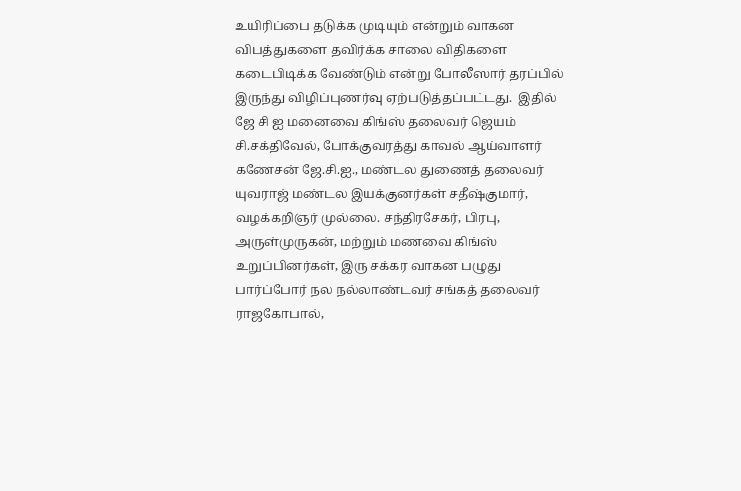உயிரிப்பை தடுக்க முடியும் என்றும் வாகன விபத்துகளை தவிர்க்க சாலை விதிகளை கடைபிடிக்க வேண்டும் என்று போலீஸார் தரப்பில் இருந்து விழிப்புணர்வு ஏற்படுத்தப்பட்டது.  இதில் ஜே சி ஐ மனைவை கிங்ஸ் தலைவர் ஜெயம் சி.சக்திவேல், போக்குவரத்து காவல் ஆய்வாளர் கணேசன் ஜே.சி.ஐ., மண்டல துணைத் தலைவர் யுவராஜ் மண்டல இயக்குனர்கள் சதீஷ்குமார், வழக்கறிஞர் முல்லை. சந்திரசேகர், பிரபு, அருள்முருகன், மற்றும் மணவை கிங்ஸ் உறுப்பினர்கள், இரு சக்கர வாகன பழுது பார்ப்போர் நல நல்லாண்டவர் சங்கத் தலைவர் ராஜகோபால்,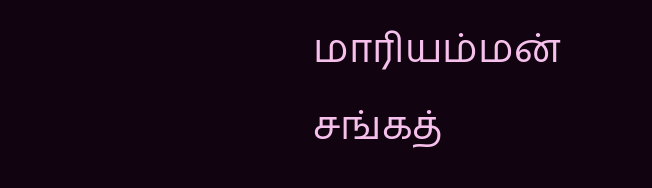மாரியம்மன் சங்கத்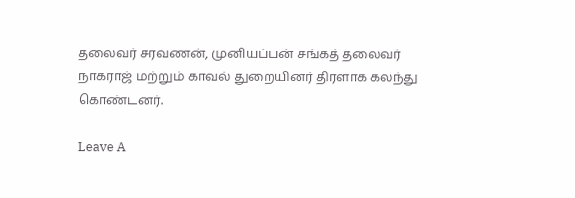தலைவர் சரவணன், முனியப்பன் சங்கத் தலைவர் நாகராஜ் மற்றும் காவல் துறையினர் திரளாக கலந்து கொண்டனர்.

Leave A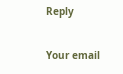Reply

Your email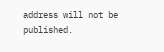address will not be published.